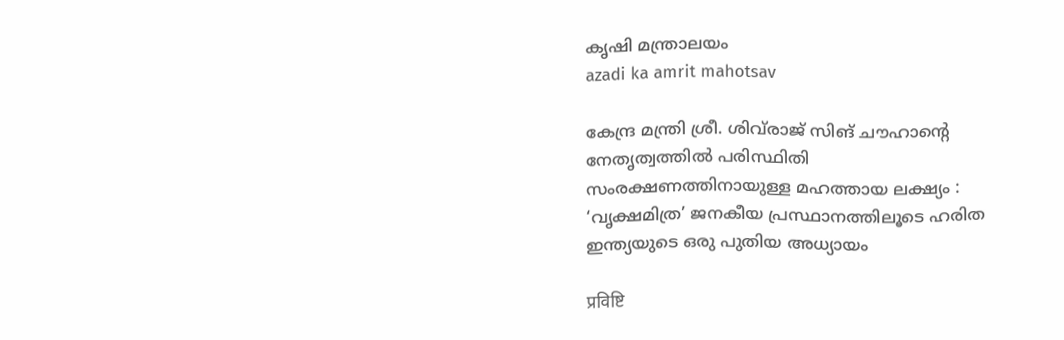കൃഷി മന്ത്രാലയം
azadi ka amrit mahotsav

കേന്ദ്ര മന്ത്രി ശ്രീ. ശിവ്‌രാജ് സിങ് ചൗഹാൻ്റെ നേതൃത്വത്തിൽ പരിസ്ഥിതി സംരക്ഷണത്തിനായുള്ള മഹത്തായ ലക്ഷ്യം : ‘വൃക്ഷമിത്ര’ ജനകീയ പ്രസ്ഥാനത്തിലൂടെ ഹരിത ഇന്ത്യയുടെ ഒരു പുതിയ അധ്യായം

प्रविष्टि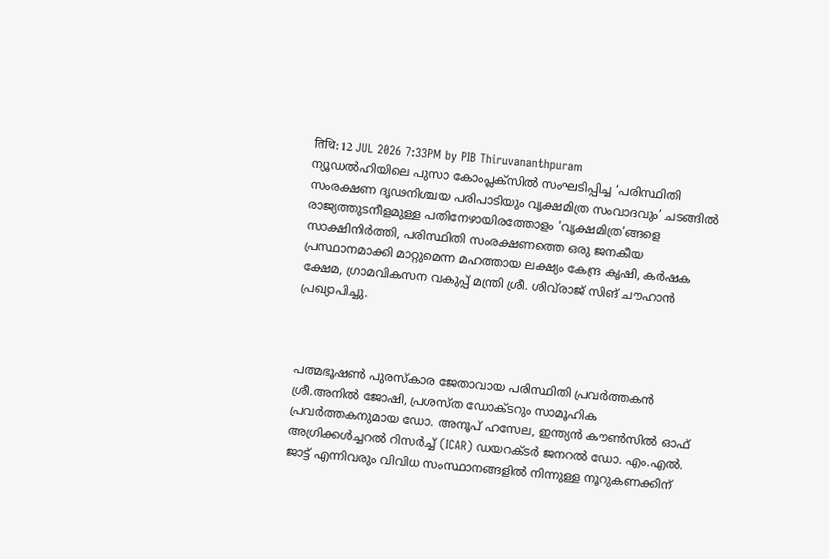तिथि: 12 JUL 2026 7:33PM by PIB Thiruvananthpuram
ന്യൂഡൽഹിയിലെ പുസാ കോംപ്ലക്സിൽ സംഘടിപ്പിച്ച ‘പരിസ്ഥിതി സംരക്ഷണ ദൃഢനിശ്ചയ പരിപാടിയും വൃക്ഷമിത്ര സംവാദവും’ ചടങ്ങിൽ രാജ്യത്തുടനീളമുള്ള പതിനേഴായിരത്തോളം ‘വൃക്ഷമിത്ര’ങ്ങളെ സാക്ഷിനിർത്തി, പരിസ്ഥിതി സംരക്ഷണത്തെ ഒരു ജനകീയ പ്രസ്ഥാനമാക്കി മാറ്റുമെന്ന മഹത്തായ ലക്ഷ്യം കേന്ദ്ര കൃഷി, കർഷക ക്ഷേമ, ഗ്രാമവികസന വകുപ്പ് മന്ത്രി ശ്രീ. ശിവ്‌രാജ് സിങ് ചൗഹാൻ പ്രഖ്യാപിച്ചു.



പത്മഭൂഷൺ പുരസ്കാര ജേതാവായ പരിസ്ഥിതി പ്രവർത്തകൻ ശ്രീ.അനിൽ ജോഷി, പ്രശസ്ത ഡോക്ടറും സാമൂഹിക പ്രവർത്തകനുമായ ഡോ. അനൂപ് ഹസേല, ഇന്ത്യൻ കൗൺസിൽ ഓഫ് അഗ്രിക്കൾച്ചറൽ റിസർച്ച് (ICAR) ഡയറക്ടർ ജനറൽ ഡോ. എം.എൽ. ജാട്ട് എന്നിവരും വിവിധ സംസ്ഥാനങ്ങളിൽ നിന്നുള്ള നൂറുകണക്കിന്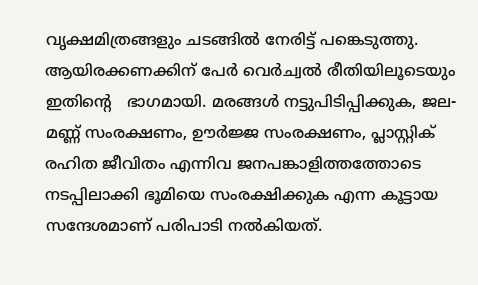വൃക്ഷമിത്രങ്ങളും ചടങ്ങിൽ നേരിട്ട് പങ്കെടുത്തു. ആയിരക്കണക്കിന് പേർ വെർച്വൽ രീതിയിലൂടെയും ഇതിൻ്റെ   ഭാഗമായി. മരങ്ങൾ നട്ടുപിടിപ്പിക്കുക, ജല-മണ്ണ് സംരക്ഷണം, ഊർജ്ജ സംരക്ഷണം, പ്ലാസ്റ്റിക് രഹിത ജീവിതം എന്നിവ ജനപങ്കാളിത്തത്തോടെ നടപ്പിലാക്കി ഭൂമിയെ സംരക്ഷിക്കുക എന്ന കൂട്ടായ സന്ദേശമാണ് പരിപാടി നൽകിയത്.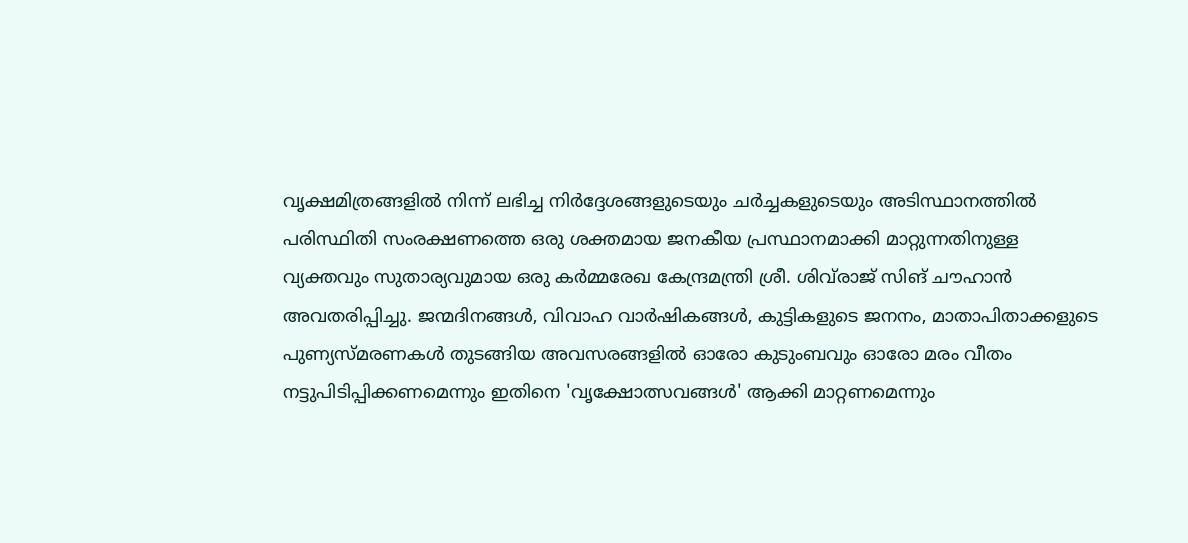വൃക്ഷമിത്രങ്ങളിൽ നിന്ന് ലഭിച്ച നിർദ്ദേശങ്ങളുടെയും ചർച്ചകളുടെയും അടിസ്ഥാനത്തിൽ പരിസ്ഥിതി സംരക്ഷണത്തെ ഒരു ശക്തമായ ജനകീയ പ്രസ്ഥാനമാക്കി മാറ്റുന്നതിനുള്ള വ്യക്തവും സുതാര്യവുമായ ഒരു കർമ്മരേഖ കേന്ദ്രമന്ത്രി ശ്രീ. ശിവ്‌രാജ് സിങ് ചൗഹാൻ അവതരിപ്പിച്ചു. ജന്മദിനങ്ങൾ, വിവാഹ വാർഷികങ്ങൾ, കുട്ടികളുടെ ജനനം, മാതാപിതാക്കളുടെ പുണ്യസ്മരണകൾ തുടങ്ങിയ അവസരങ്ങളിൽ ഓരോ കുടുംബവും ഓരോ മരം വീതം നട്ടുപിടിപ്പിക്കണമെന്നും ഇതിനെ 'വൃക്ഷോത്സവങ്ങൾ' ആക്കി മാറ്റണമെന്നും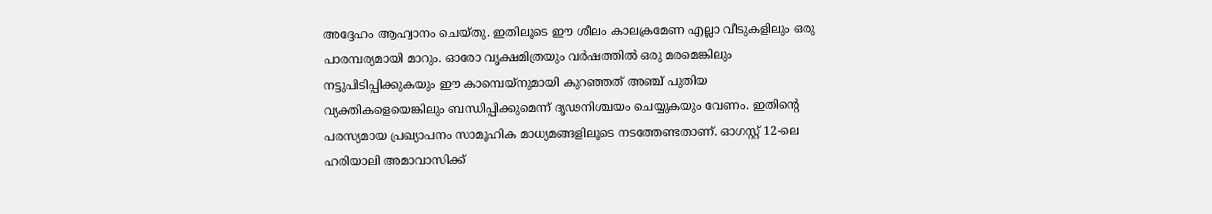അദ്ദേഹം ആഹ്വാനം ചെയ്തു. ഇതിലൂടെ ഈ ശീലം കാലക്രമേണ എല്ലാ വീടുകളിലും ഒരു പാരമ്പര്യമായി മാറും. ഓരോ വൃക്ഷമിത്രയും വർഷത്തിൽ ഒരു മരമെങ്കിലും നട്ടുപിടിപ്പിക്കുകയും ഈ കാമ്പെയ്‌നുമായി കുറഞ്ഞത് അഞ്ച് പുതിയ വ്യക്തികളെയെങ്കിലും ബന്ധിപ്പിക്കുമെന്ന് ദൃഢനിശ്ചയം ചെയ്യുകയും വേണം. ഇതിൻ്റെ   പരസ്യമായ പ്രഖ്യാപനം സാമൂഹിക മാധ്യമങ്ങളിലൂടെ നടത്തേണ്ടതാണ്. ഓഗസ്റ്റ് 12-ലെ ഹരിയാലി അമാവാസിക്ക്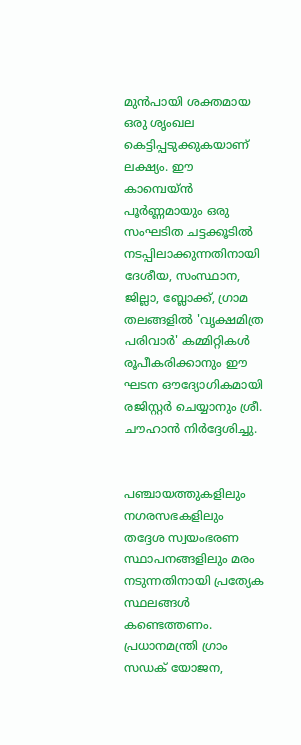മുൻപായി ശക്തമായ ഒരു ശൃംഖല കെട്ടിപ്പടുക്കുകയാണ് ലക്ഷ്യം. ഈ കാമ്പെയ്‌ൻ പൂർണ്ണമായും ഒരു സംഘടിത ചട്ടക്കൂടിൽ നടപ്പിലാക്കുന്നതിനായി ദേശീയ, സംസ്ഥാന, ജില്ലാ, ബ്ലോക്ക്, ഗ്രാമ തലങ്ങളിൽ 'വൃക്ഷമിത്ര പരിവാർ' കമ്മിറ്റികൾ രൂപീകരിക്കാനും ഈ ഘടന ഔദ്യോഗികമായി രജിസ്റ്റർ ചെയ്യാനും ശ്രീ. ചൗഹാൻ നിർദ്ദേശിച്ചു.


പഞ്ചായത്തുകളിലും നഗരസഭകളിലും തദ്ദേശ സ്വയംഭരണ സ്ഥാപനങ്ങളിലും മരം നടുന്നതിനായി പ്രത്യേക സ്ഥലങ്ങൾ കണ്ടെത്തണം. പ്രധാനമന്ത്രി ഗ്രാം സഡക് യോജന,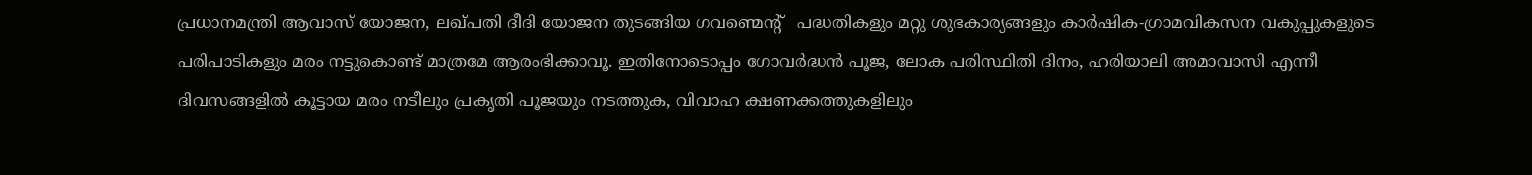പ്രധാനമന്ത്രി ആവാസ് യോജന, ലഖ്പതി ദീദി യോജന തുടങ്ങിയ ഗവണ്മെൻ്റ്   പദ്ധതികളും മറ്റു ശുഭകാര്യങ്ങളും കാർഷിക-ഗ്രാമവികസന വകുപ്പുകളുടെ പരിപാടികളും മരം നട്ടുകൊണ്ട് മാത്രമേ ആരംഭിക്കാവൂ. ഇതിനോടൊപ്പം ഗോവർദ്ധൻ പൂജ, ലോക പരിസ്ഥിതി ദിനം, ഹരിയാലി അമാവാസി എന്നീ ദിവസങ്ങളിൽ കൂട്ടായ മരം നടീലും പ്രകൃതി പൂജയും നടത്തുക, വിവാഹ ക്ഷണക്കത്തുകളിലും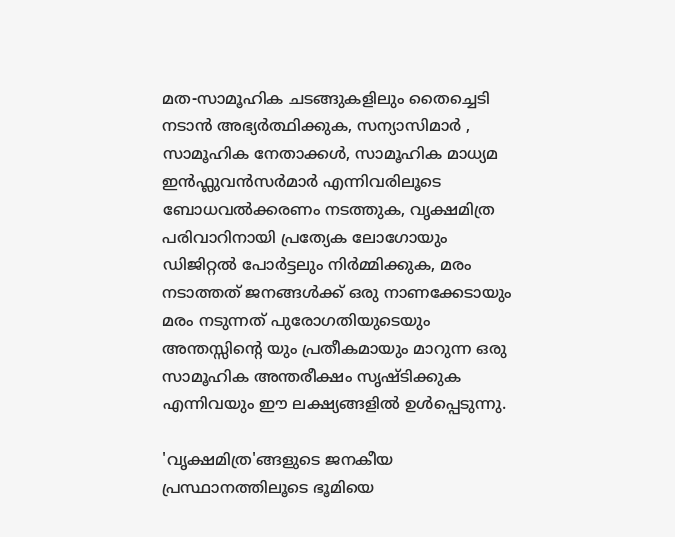മത-സാമൂഹിക ചടങ്ങുകളിലും തൈച്ചെടി നടാൻ അഭ്യർത്ഥിക്കുക, സന്യാസിമാർ , സാമൂഹിക നേതാക്കൾ, സാമൂഹിക മാധ്യമ ഇൻഫ്ലുവൻസർമാർ എന്നിവരിലൂടെ ബോധവൽക്കരണം നടത്തുക, വൃക്ഷമിത്ര പരിവാറിനായി പ്രത്യേക ലോഗോയും ഡിജിറ്റൽ പോർട്ടലും നിർമ്മിക്കുക, മരം നടാത്തത് ജനങ്ങൾക്ക് ഒരു നാണക്കേടായും മരം നടുന്നത് പുരോഗതിയുടെയും അന്തസ്സിൻ്റെ യും പ്രതീകമായും മാറുന്ന ഒരു സാമൂഹിക അന്തരീക്ഷം സൃഷ്ടിക്കുക എന്നിവയും ഈ ലക്ഷ്യങ്ങളിൽ ഉൾപ്പെടുന്നു.

'വൃക്ഷമിത്ര'ങ്ങളുടെ ജനകീയ പ്രസ്ഥാനത്തിലൂടെ ഭൂമിയെ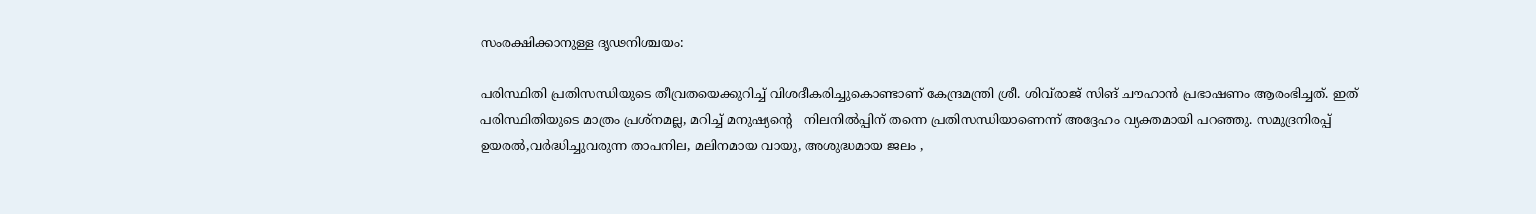സംരക്ഷിക്കാനുള്ള ദൃഢനിശ്ചയം:

പരിസ്ഥിതി പ്രതിസന്ധിയുടെ തീവ്രതയെക്കുറിച്ച് വിശദീകരിച്ചുകൊണ്ടാണ് കേന്ദ്രമന്ത്രി ശ്രീ. ശിവ്‌രാജ് സിങ് ചൗഹാൻ പ്രഭാഷണം ആരംഭിച്ചത്. ഇത് പരിസ്ഥിതിയുടെ മാത്രം പ്രശ്നമല്ല, മറിച്ച് മനുഷ്യൻ്റെ   നിലനിൽപ്പിന് തന്നെ പ്രതിസന്ധിയാണെന്ന് അദ്ദേഹം വ്യക്തമായി പറഞ്ഞു. സമുദ്രനിരപ്പ് ഉയരൽ,വർദ്ധിച്ചുവരുന്ന താപനില, മലിനമായ വായു, അശുദ്ധമായ ജലം ,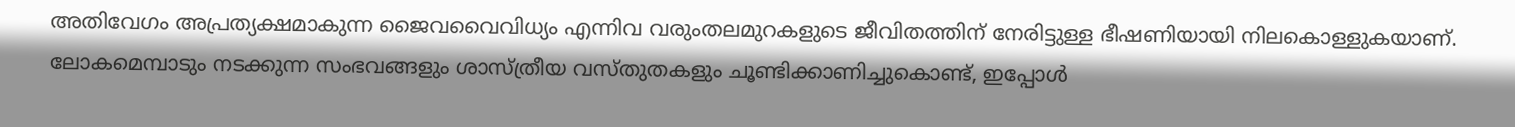അതിവേഗം അപ്രത്യക്ഷമാകുന്ന ജൈവവൈവിധ്യം എന്നിവ വരുംതലമുറകളുടെ ജീവിതത്തിന് നേരിട്ടുള്ള ഭീഷണിയായി നിലകൊള്ളുകയാണ്. ലോകമെമ്പാടും നടക്കുന്ന സംഭവങ്ങളും ശാസ്ത്രീയ വസ്തുതകളും ചൂണ്ടിക്കാണിച്ചുകൊണ്ട്, ഇപ്പോൾ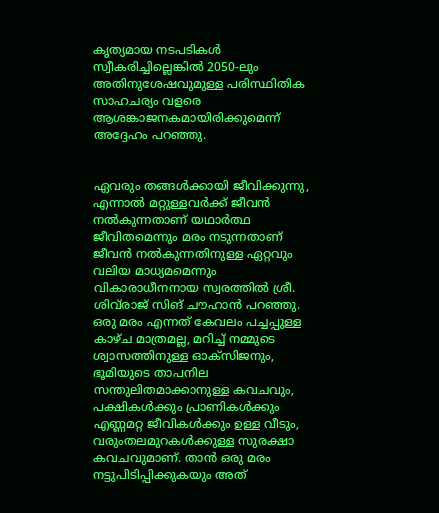കൃത്യമായ നടപടികൾ സ്വീകരിച്ചില്ലെങ്കിൽ 2050-ലും അതിനുശേഷവുമുള്ള പരിസ്ഥിതിക സാഹചര്യം വളരെ ആശങ്കാജനകമായിരിക്കുമെന്ന് അദ്ദേഹം പറഞ്ഞു.


ഏവരും തങ്ങൾക്കായി ജീവിക്കുന്നു, എന്നാൽ മറ്റുള്ളവർക്ക് ജീവൻ നൽകുന്നതാണ് യഥാർത്ഥ ജീവിതമെന്നും മരം നടുന്നതാണ് ജീവൻ നൽകുന്നതിനുള്ള ഏറ്റവും വലിയ മാധ്യമമെന്നും വികാരാധീനനായ സ്വരത്തിൽ ശ്രീ. ശിവ്‌രാജ് സിങ് ചൗഹാൻ പറഞ്ഞു. ഒരു മരം എന്നത് കേവലം പച്ചപ്പുള്ള കാഴ്‌ച മാത്രമല്ല, മറിച്ച് നമ്മുടെ ശ്വാസത്തിനുള്ള ഓക്സിജനും, ഭൂമിയുടെ താപനില സന്തുലിതമാക്കാനുള്ള കവചവും, പക്ഷികൾക്കും പ്രാണികൾക്കും എണ്ണമറ്റ ജീവികൾക്കും ഉള്ള വീടും, വരുംതലമുറകൾക്കുള്ള സുരക്ഷാ കവചവുമാണ്. താൻ ഒരു മരം നട്ടുപിടിപ്പിക്കുകയും അത്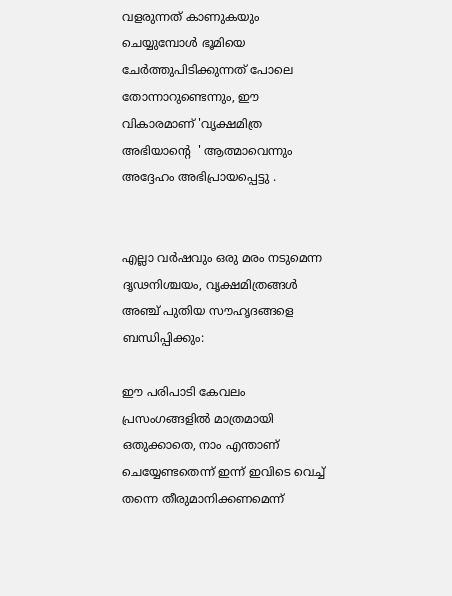വളരുന്നത് കാണുകയും ചെയ്യുമ്പോൾ ഭൂമിയെ ചേർത്തുപിടിക്കുന്നത് പോലെ തോന്നാറുണ്ടെന്നും, ഈ വികാരമാണ് 'വൃക്ഷമിത്ര അഭിയാൻ്റെ  ' ആത്മാവെന്നും അദ്ദേഹം അഭിപ്രായപ്പെട്ടു .


എല്ലാ വർഷവും ഒരു മരം നടുമെന്ന ദൃഢനിശ്ചയം, വൃക്ഷമിത്രങ്ങൾ അഞ്ച് പുതിയ സൗഹൃദങ്ങളെ  ബന്ധിപ്പിക്കും:

ഈ പരിപാടി കേവലം പ്രസംഗങ്ങളിൽ മാത്രമായി ഒതുക്കാതെ, നാം എന്താണ് ചെയ്യേണ്ടതെന്ന് ഇന്ന് ഇവിടെ വെച്ച് തന്നെ തീരുമാനിക്കണമെന്ന്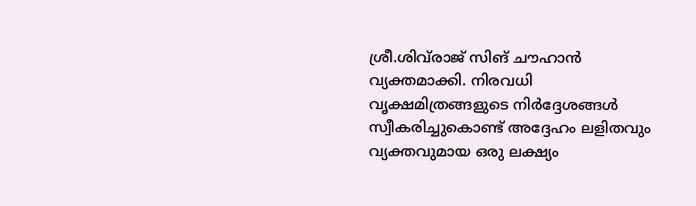ശ്രീ.ശിവ്‌രാജ് സിങ് ചൗഹാൻ വ്യക്തമാക്കി. നിരവധി വൃക്ഷമിത്രങ്ങളുടെ നിർദ്ദേശങ്ങൾ സ്വീകരിച്ചുകൊണ്ട് അദ്ദേഹം ലളിതവും വ്യക്തവുമായ ഒരു ലക്ഷ്യം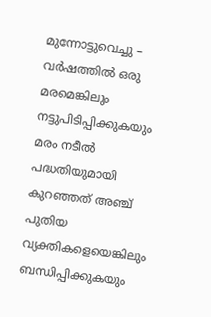മുന്നോട്ടുവെച്ചു – വർഷത്തിൽ ഒരു മരമെങ്കിലും നട്ടുപിടിപ്പിക്കുകയും മരം നടീൽ പദ്ധതിയുമായി കുറഞ്ഞത് അഞ്ച് പുതിയ വ്യക്തികളെയെങ്കിലും ബന്ധിപ്പിക്കുകയും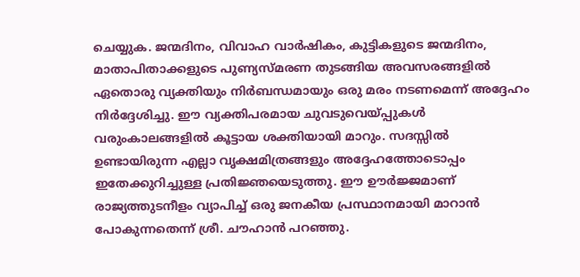ചെയ്യുക. ജന്മദിനം, വിവാഹ വാർഷികം, കുട്ടികളുടെ ജന്മദിനം, മാതാപിതാക്കളുടെ പുണ്യസ്മരണ തുടങ്ങിയ അവസരങ്ങളിൽ ഏതൊരു വ്യക്തിയും നിർബന്ധമായും ഒരു മരം നടണമെന്ന് അദ്ദേഹം നിർദ്ദേശിച്ചു. ഈ വ്യക്തിപരമായ ചുവടുവെയ്പ്പുകൾ വരുംകാലങ്ങളിൽ കൂട്ടായ ശക്തിയായി മാറും. സദസ്സിൽ ഉണ്ടായിരുന്ന എല്ലാ വൃക്ഷമിത്രങ്ങളും അദ്ദേഹത്തോടൊപ്പം ഇതേക്കുറിച്ചുള്ള പ്രതിജ്ഞയെടുത്തു. ഈ ഊർജ്ജമാണ് രാജ്യത്തുടനീളം വ്യാപിച്ച് ഒരു ജനകീയ പ്രസ്ഥാനമായി മാറാൻ പോകുന്നതെന്ന് ശ്രീ. ചൗഹാൻ പറഞ്ഞു.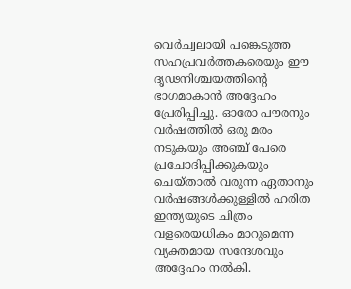വെർച്വലായി പങ്കെടുത്ത സഹപ്രവർത്തകരെയും ഈ ദൃഢനിശ്ചയത്തിൻ്റെ   ഭാഗമാകാൻ അദ്ദേഹം പ്രേരിപ്പിച്ചു. ഓരോ പൗരനും വർഷത്തിൽ ഒരു മരം നടുകയും അഞ്ച് പേരെ പ്രചോദിപ്പിക്കുകയും ചെയ്താൽ വരുന്ന ഏതാനും വർഷങ്ങൾക്കുള്ളിൽ ഹരിത ഇന്ത്യയുടെ ചിത്രം വളരെയധികം മാറുമെന്ന വ്യക്തമായ സന്ദേശവും അദ്ദേഹം നൽകി.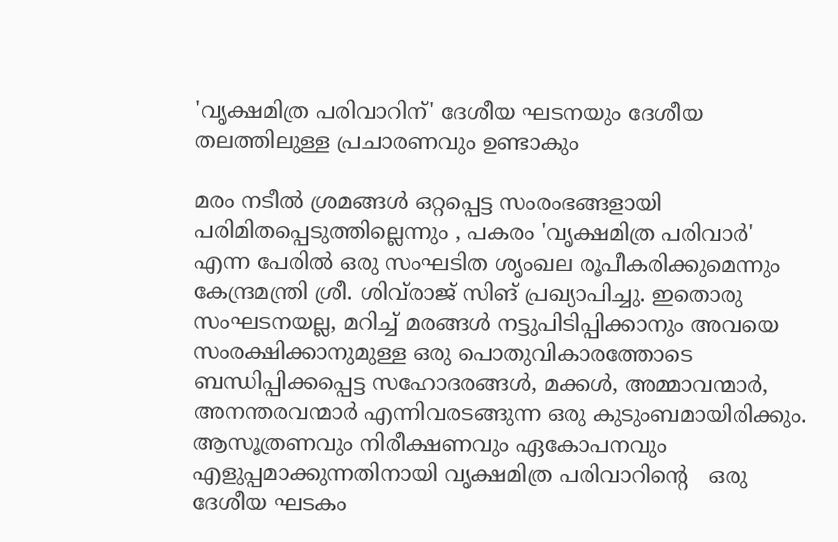'വൃക്ഷമിത്ര പരിവാറിന്' ദേശീയ ഘടനയും ദേശീയ തലത്തിലുള്ള പ്രചാരണവും ഉണ്ടാകും

മരം നടീൽ ശ്രമങ്ങൾ ഒറ്റപ്പെട്ട സംരംഭങ്ങളായി പരിമിതപ്പെടുത്തില്ലെന്നും , പകരം 'വൃക്ഷമിത്ര പരിവാർ' എന്ന പേരിൽ ഒരു സംഘടിത ശൃംഖല രൂപീകരിക്കുമെന്നും കേന്ദ്രമന്ത്രി ശ്രീ. ശിവ്‌രാജ് സിങ് പ്രഖ്യാപിച്ചു. ഇതൊരു സംഘടനയല്ല, മറിച്ച് മരങ്ങൾ നട്ടുപിടിപ്പിക്കാനും അവയെ സംരക്ഷിക്കാനുമുള്ള ഒരു പൊതുവികാരത്തോടെ ബന്ധിപ്പിക്കപ്പെട്ട സഹോദരങ്ങൾ, മക്കൾ, അമ്മാവന്മാർ, അനന്തരവന്മാർ എന്നിവരടങ്ങുന്ന ഒരു കുടുംബമായിരിക്കും. ആസൂത്രണവും നിരീക്ഷണവും ഏകോപനവും എളുപ്പമാക്കുന്നതിനായി വൃക്ഷമിത്ര പരിവാറിൻ്റെ   ഒരു ദേശീയ ഘടകം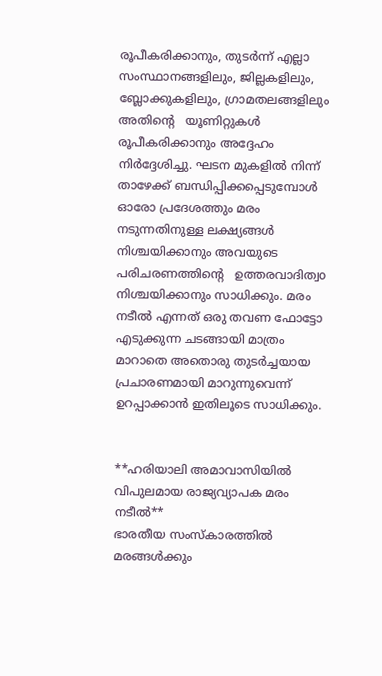രൂപീകരിക്കാനും, തുടർന്ന് എല്ലാ സംസ്ഥാനങ്ങളിലും, ജില്ലകളിലും, ബ്ലോക്കുകളിലും, ഗ്രാമതലങ്ങളിലും അതിൻ്റെ   യൂണിറ്റുകൾ രൂപീകരിക്കാനും അദ്ദേഹം നിർദ്ദേശിച്ചു. ഘടന മുകളിൽ നിന്ന് താഴേക്ക് ബന്ധിപ്പിക്കപ്പെടുമ്പോൾ ഓരോ പ്രദേശത്തും മരം നടുന്നതിനുള്ള ലക്ഷ്യങ്ങൾ നിശ്ചയിക്കാനും അവയുടെ പരിചരണത്തിൻ്റെ   ഉത്തരവാദിത്വo നിശ്ചയിക്കാനും സാധിക്കും. മരം നടീൽ എന്നത് ഒരു തവണ ഫോട്ടോ എടുക്കുന്ന ചടങ്ങായി മാത്രം മാറാതെ അതൊരു തുടർച്ചയായ പ്രചാരണമായി മാറുന്നുവെന്ന് ഉറപ്പാക്കാൻ ഇതിലൂടെ സാധിക്കും.


**ഹരിയാലി അമാവാസിയിൽ വിപുലമായ രാജ്യവ്യാപക മരം നടീൽ**
ഭാരതീയ സംസ്കാരത്തിൽ മരങ്ങൾക്കും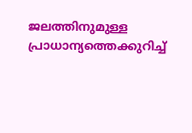ജലത്തിനുമുള്ള പ്രാധാന്യത്തെക്കുറിച്ച്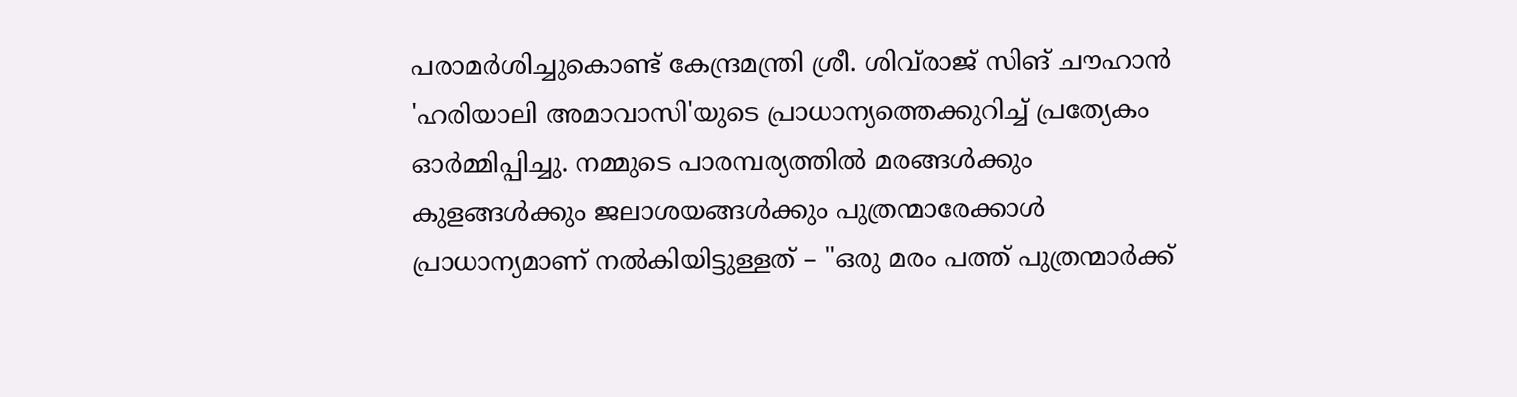പരാമർശിച്ചുകൊണ്ട് കേന്ദ്രമന്ത്രി ശ്രീ. ശിവ്‌രാജ് സിങ് ചൗഹാൻ 'ഹരിയാലി അമാവാസി'യുടെ പ്രാധാന്യത്തെക്കുറിച്ച് പ്രത്യേകം ഓർമ്മിപ്പിച്ചു. നമ്മുടെ പാരമ്പര്യത്തിൽ മരങ്ങൾക്കും കുളങ്ങൾക്കും ജലാശയങ്ങൾക്കും പുത്രന്മാരേക്കാൾ പ്രാധാന്യമാണ് നൽകിയിട്ടുള്ളത് – "ഒരു മരം പത്ത് പുത്രന്മാർക്ക്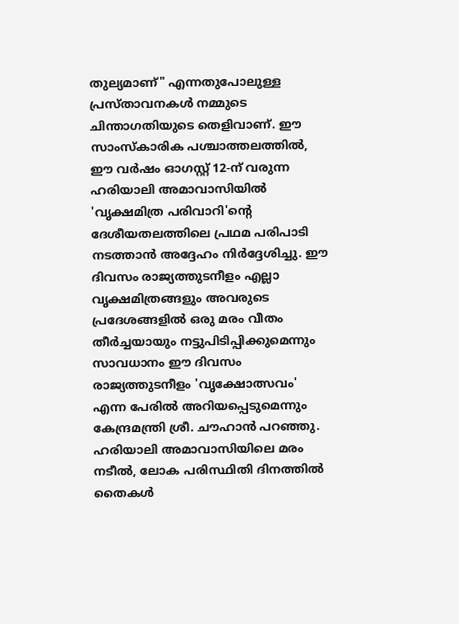തുല്യമാണ്" എന്നതുപോലുള്ള പ്രസ്താവനകൾ നമ്മുടെ ചിന്താഗതിയുടെ തെളിവാണ്. ഈ സാംസ്കാരിക പശ്ചാത്തലത്തിൽ, ഈ വർഷം ഓഗസ്റ്റ് 12-ന് വരുന്ന ഹരിയാലി അമാവാസിയിൽ 'വൃക്ഷമിത്ര പരിവാറി'ൻ്റെ  ദേശീയതലത്തിലെ പ്രഥമ പരിപാടി നടത്താൻ അദ്ദേഹം നിർദ്ദേശിച്ചു. ഈ ദിവസം രാജ്യത്തുടനീളം എല്ലാ വൃക്ഷമിത്രങ്ങളും അവരുടെ പ്രദേശങ്ങളിൽ ഒരു മരം വീതം തീർച്ചയായും നട്ടുപിടിപ്പിക്കുമെന്നും സാവധാനം ഈ ദിവസം രാജ്യത്തുടനീളം 'വൃക്ഷോത്സവം' എന്ന പേരിൽ അറിയപ്പെടുമെന്നും കേന്ദ്രമന്ത്രി ശ്രീ. ചൗഹാൻ പറഞ്ഞു. ഹരിയാലി അമാവാസിയിലെ മരം നടീൽ, ലോക പരിസ്ഥിതി ദിനത്തിൽ തൈകൾ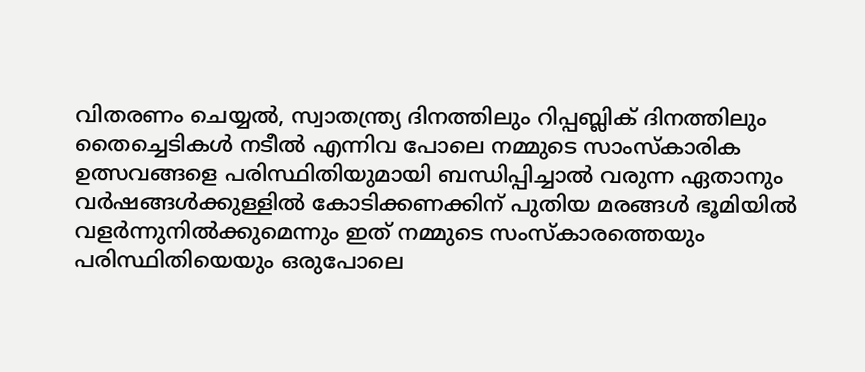വിതരണം ചെയ്യൽ, സ്വാതന്ത്ര്യ ദിനത്തിലും റിപ്പബ്ലിക് ദിനത്തിലും തൈച്ചെടികൾ നടീൽ എന്നിവ പോലെ നമ്മുടെ സാംസ്കാരിക ഉത്സവങ്ങളെ പരിസ്ഥിതിയുമായി ബന്ധിപ്പിച്ചാൽ വരുന്ന ഏതാനും വർഷങ്ങൾക്കുള്ളിൽ കോടിക്കണക്കിന് പുതിയ മരങ്ങൾ ഭൂമിയിൽ വളർന്നുനിൽക്കുമെന്നും ഇത് നമ്മുടെ സംസ്കാരത്തെയും പരിസ്ഥിതിയെയും ഒരുപോലെ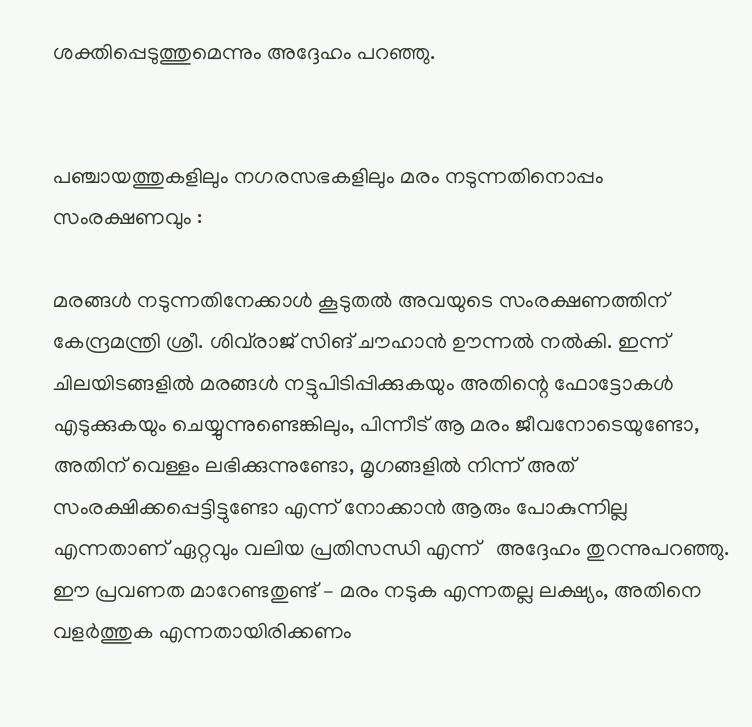ശക്തിപ്പെടുത്തുമെന്നും അദ്ദേഹം പറഞ്ഞു.


പഞ്ചായത്തുകളിലും നഗരസഭകളിലും മരം നടുന്നതിനൊപ്പം സംരക്ഷണവും :

മരങ്ങൾ നടുന്നതിനേക്കാൾ കൂടുതൽ അവയുടെ സംരക്ഷണത്തിന് കേന്ദ്രമന്ത്രി ശ്രീ. ശിവ്‌രാജ് സിങ് ചൗഹാൻ ഊന്നൽ നൽകി. ഇന്ന് ചിലയിടങ്ങളിൽ മരങ്ങൾ നട്ടുപിടിപ്പിക്കുകയും അതിന്റെ ഫോട്ടോകൾ എടുക്കുകയും ചെയ്യുന്നുണ്ടെങ്കിലും, പിന്നീട് ആ മരം ജീവനോടെയുണ്ടോ, അതിന് വെള്ളം ലഭിക്കുന്നുണ്ടോ, മൃഗങ്ങളിൽ നിന്ന് അത് സംരക്ഷിക്കപ്പെട്ടിട്ടുണ്ടോ എന്ന് നോക്കാൻ ആരും പോകുന്നില്ല എന്നതാണ് ഏറ്റവും വലിയ പ്രതിസന്ധി എന്ന്   അദ്ദേഹം തുറന്നുപറഞ്ഞു. ഈ പ്രവണത മാറേണ്ടതുണ്ട് – മരം നടുക എന്നതല്ല ലക്ഷ്യം, അതിനെ വളർത്തുക എന്നതായിരിക്കണം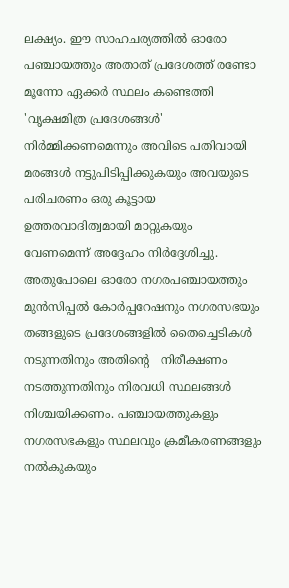ലക്ഷ്യം. ഈ സാഹചര്യത്തിൽ ഓരോ പഞ്ചായത്തും അതാത് പ്രദേശത്ത് രണ്ടോ മൂന്നോ ഏക്കർ സ്ഥലം കണ്ടെത്തി 'വൃക്ഷമിത്ര പ്രദേശങ്ങൾ' നിർമ്മിക്കണമെന്നും അവിടെ പതിവായി മരങ്ങൾ നട്ടുപിടിപ്പിക്കുകയും അവയുടെ പരിചരണം ഒരു കൂട്ടായ ഉത്തരവാദിത്വമായി മാറ്റുകയും വേണമെന്ന് അദ്ദേഹം നിർദ്ദേശിച്ചു. അതുപോലെ ഓരോ നഗരപഞ്ചായത്തും മുൻസിപ്പൽ കോർപ്പറേഷനും നഗരസഭയും തങ്ങളുടെ പ്രദേശങ്ങളിൽ തൈച്ചെടികൾ നടുന്നതിനും അതിൻ്റെ   നിരീക്ഷണം നടത്തുന്നതിനും നിരവധി സ്ഥലങ്ങൾ നിശ്ചയിക്കണം. പഞ്ചായത്തുകളും നഗരസഭകളും സ്ഥലവും ക്രമീകരണങ്ങളും നൽകുകയും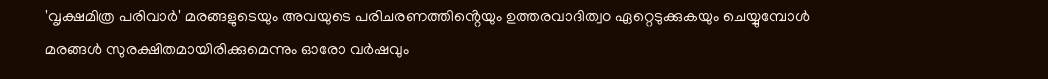'വൃക്ഷമിത്ര പരിവാർ' മരങ്ങളുടെയും അവയുടെ പരിചരണത്തിൻ്റെയും ഉത്തരവാദിത്വo ഏറ്റെടുക്കുകയും ചെയ്യുമ്പോൾ മരങ്ങൾ സുരക്ഷിതമായിരിക്കുമെന്നും ഓരോ വർഷവും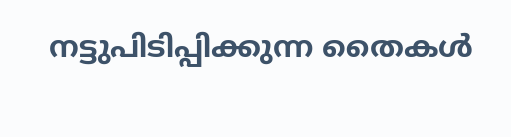നട്ടുപിടിപ്പിക്കുന്ന തൈകൾ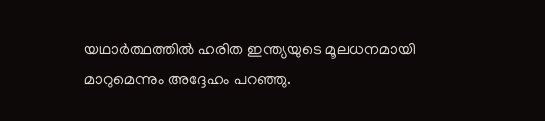യഥാർത്ഥത്തിൽ ഹരിത ഇന്ത്യയുടെ മൂലധനമായി മാറുമെന്നും അദ്ദേഹം പറഞ്ഞു.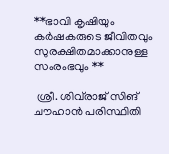**ഭാവി കൃഷിയും കർഷകരുടെ ജീവിതവും സുരക്ഷിതമാക്കാനുള്ള സംരംഭവും **

 ശ്രീ. ശിവ്‌രാജ് സിങ് ചൗഹാൻ പരിസ്ഥിതി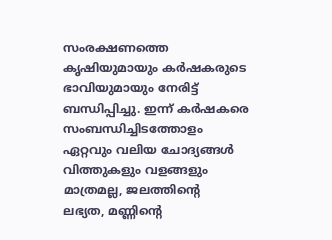സംരക്ഷണത്തെ കൃഷിയുമായും കർഷകരുടെ ഭാവിയുമായും നേരിട്ട് ബന്ധിപ്പിച്ചു. ഇന്ന് കർഷകരെ സംബന്ധിച്ചിടത്തോളം ഏറ്റവും വലിയ ചോദ്യങ്ങൾ വിത്തുകളും വളങ്ങളും മാത്രമല്ല, ജലത്തിൻ്റെ   ലഭ്യത, മണ്ണിൻ്റെ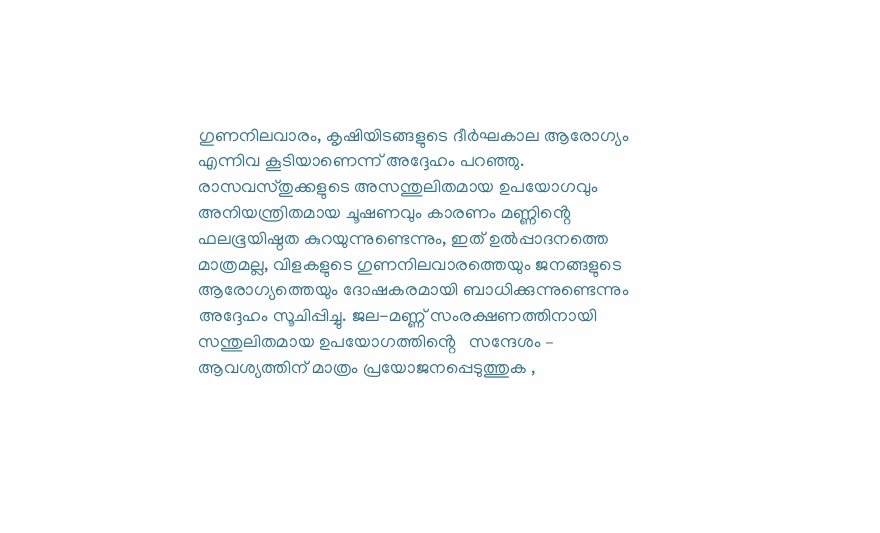ഗുണനിലവാരം, കൃഷിയിടങ്ങളുടെ ദീർഘകാല ആരോഗ്യം എന്നിവ കൂടിയാണെന്ന് അദ്ദേഹം പറഞ്ഞു. രാസവസ്തുക്കളുടെ അസന്തുലിതമായ ഉപയോഗവും അനിയന്ത്രിതമായ ചൂഷണവും കാരണം മണ്ണിൻ്റെ   ഫലഭൂയിഷ്ഠത കുറയുന്നുണ്ടെന്നും, ഇത് ഉൽപ്പാദനത്തെ മാത്രമല്ല, വിളകളുടെ ഗുണനിലവാരത്തെയും ജനങ്ങളുടെ ആരോഗ്യത്തെയും ദോഷകരമായി ബാധിക്കുന്നുണ്ടെന്നും അദ്ദേഹം സൂചിപ്പിച്ചു. ജല-മണ്ണ് സംരക്ഷണത്തിനായി സന്തുലിതമായ ഉപയോഗത്തിൻ്റെ   സന്ദേശം – ആവശ്യത്തിന് മാത്രം പ്രയോജനപ്പെടുത്തുക ,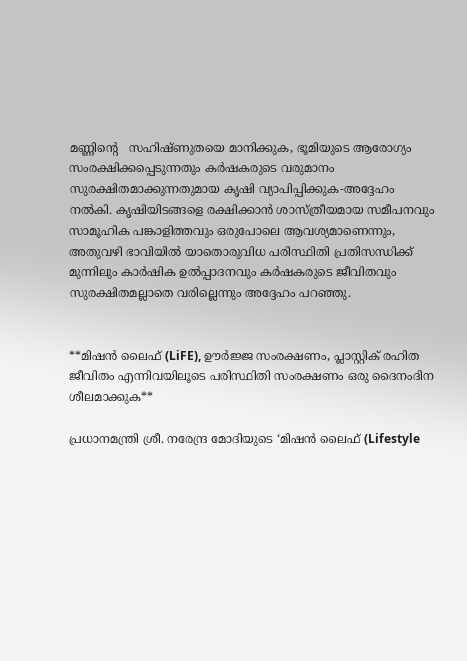മണ്ണിൻ്റെ   സഹിഷ്ണുതയെ മാനിക്കുക, ഭൂമിയുടെ ആരോഗ്യം സംരക്ഷിക്കപ്പെടുന്നതും കർഷകരുടെ വരുമാനം സുരക്ഷിതമാക്കുന്നതുമായ കൃഷി വ്യാപിപ്പിക്കുക-അദ്ദേഹം നൽകി. കൃഷിയിടങ്ങളെ രക്ഷിക്കാൻ ശാസ്ത്രീയമായ സമീപനവും സാമൂഹിക പങ്കാളിത്തവും ഒരുപോലെ ആവശ്യമാണെന്നും, അതുവഴി ഭാവിയിൽ യാതൊരുവിധ പരിസ്ഥിതി പ്രതിസന്ധിക്ക് മുന്നിലും കാർഷിക ഉൽപ്പാദനവും കർഷകരുടെ ജീവിതവും സുരക്ഷിതമല്ലാതെ വരില്ലെന്നും അദ്ദേഹം പറഞ്ഞു.


**മിഷൻ ലൈഫ് (LiFE), ഊർജ്ജ സംരക്ഷണം, പ്ലാസ്റ്റിക് രഹിത ജീവിതം എന്നിവയിലൂടെ പരിസ്ഥിതി സംരക്ഷണം ഒരു ദൈനംദിന ശീലമാക്കുക**

പ്രധാനമന്ത്രി ശ്രീ. നരേന്ദ്ര മോദിയുടെ ‘മിഷൻ ലൈഫ് (Lifestyle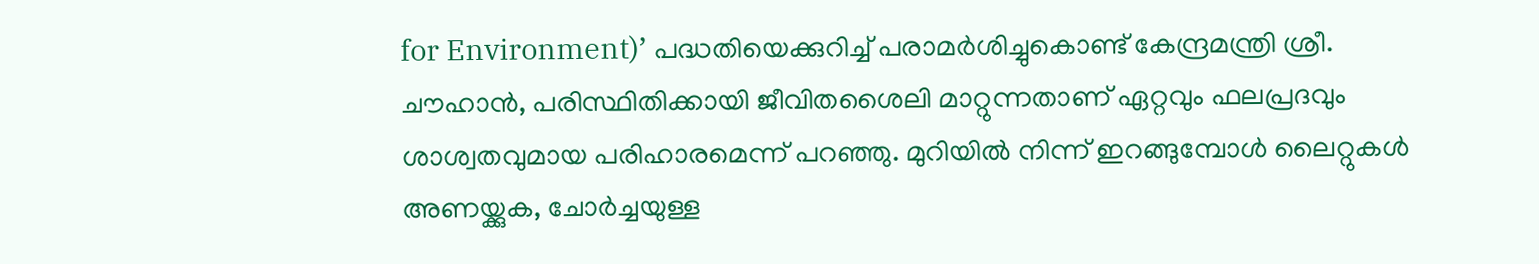for Environment)’ പദ്ധതിയെക്കുറിച്ച് പരാമർശിച്ചുകൊണ്ട് കേന്ദ്രമന്ത്രി ശ്രീ. ചൗഹാൻ, പരിസ്ഥിതിക്കായി ജീവിതശൈലി മാറ്റുന്നതാണ് ഏറ്റവും ഫലപ്രദവും ശാശ്വതവുമായ പരിഹാരമെന്ന് പറഞ്ഞു. മുറിയിൽ നിന്ന് ഇറങ്ങുമ്പോൾ ലൈറ്റുകൾ അണയ്ക്കുക, ചോർച്ചയുള്ള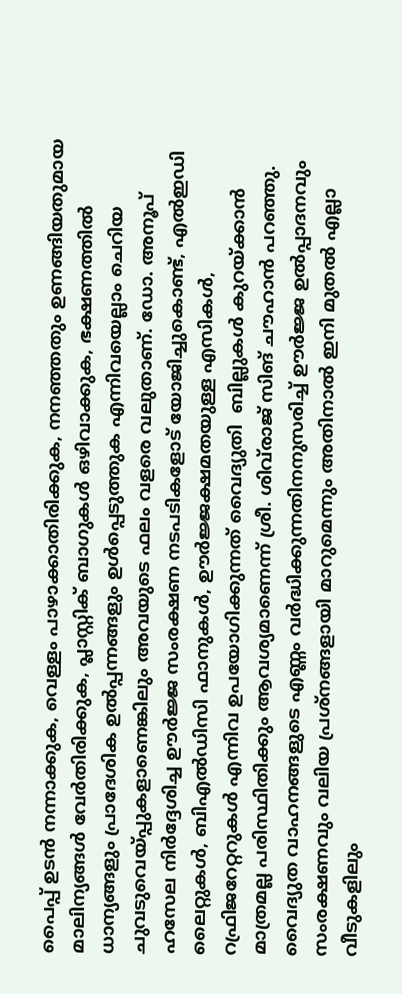പൈപ്പ് ഉടൻ നന്നാക്കുക, വെള്ളം പാഴാക്കാതിരിക്കുക, നനഞ്ഞതും ഉണങ്ങിയതുമായ മാലിന്യങ്ങൾ വേർതിരിക്കുക, പ്ലാസ്റ്റിക് ബാഗുകൾ ഒഴിവാക്കുക, ഭക്ഷണത്തിൽ ധാന്യങ്ങളും പ്രാദേശിക ഉൽപ്പന്നങ്ങളും ഉൾപ്പെടുത്തുക എന്നിവയെല്ലാം ചെറിയ ചുവടുവെയ്പ്പുകളാണെങ്കിലും അവയുടെ ഫലം വളരെ വലുതാണ്. ഡോ. അനൂപ് ഹസേല നിർദ്ദേശിച്ച ഊർജ്ജ സംരക്ഷണ നടപടികളോട് യോജിച്ചുകൊണ്ട്, എൽഇഡി ലൈറ്റുകൾ, ബിഎൽഡിസി ഫാനുകൾ, ഊർജ്ജക്ഷമതയുള്ള എസികൾ, റഫ്രിജറേറ്ററുകൾ എന്നിവ ഉപയോഗിക്കുന്നത് വൈദ്യുതി  ബില്ലുകൾ കുറയ്ക്കാൻ മാത്രമല്ല പരിസ്ഥിതിക്കും ആവശ്യമാണെന്ന് ശ്രീ. ശിവ്‌രാജ് സിങ് ചൗഹാൻ പറഞ്ഞു. വൈദ്യുത വാഹനങ്ങളുടെ എണ്ണം വർദ്ധിക്കുന്നതിനനുസരിച്ച് ഊർജ്ജ ഉൽപ്പാദനവും സംരക്ഷണവും വലിയ പ്രശ്നങ്ങളായി മാറുമെന്നും അതിനാൽ ഇനി മുതൽ എല്ലാ വീടുകളിലും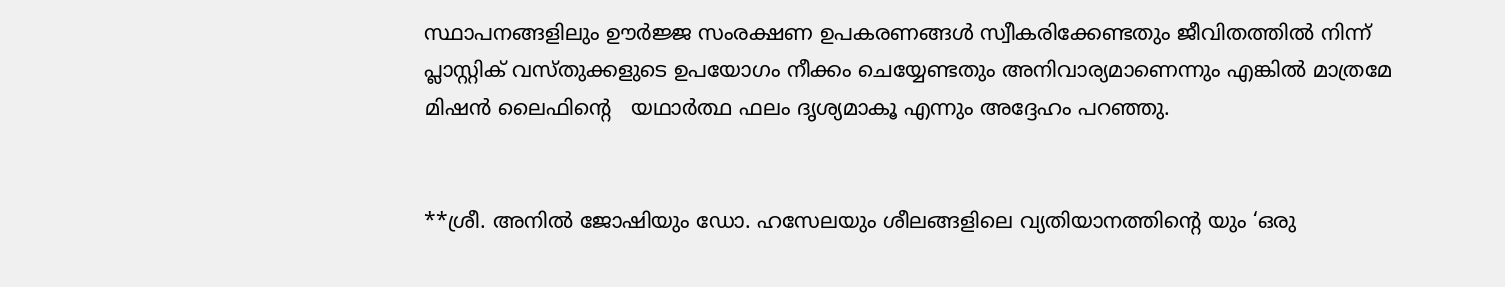സ്ഥാപനങ്ങളിലും ഊർജ്ജ സംരക്ഷണ ഉപകരണങ്ങൾ സ്വീകരിക്കേണ്ടതും ജീവിതത്തിൽ നിന്ന് പ്ലാസ്റ്റിക് വസ്തുക്കളുടെ ഉപയോഗം നീക്കം ചെയ്യേണ്ടതും അനിവാര്യമാണെന്നും എങ്കിൽ മാത്രമേ മിഷൻ ലൈഫിൻ്റെ   യഥാർത്ഥ ഫലം ദൃശ്യമാകൂ എന്നും അദ്ദേഹം പറഞ്ഞു.


**ശ്രീ. അനിൽ ജോഷിയും ഡോ. ഹസേലയും ശീലങ്ങളിലെ വ്യതിയാനത്തിൻ്റെ യും ‘ഒരു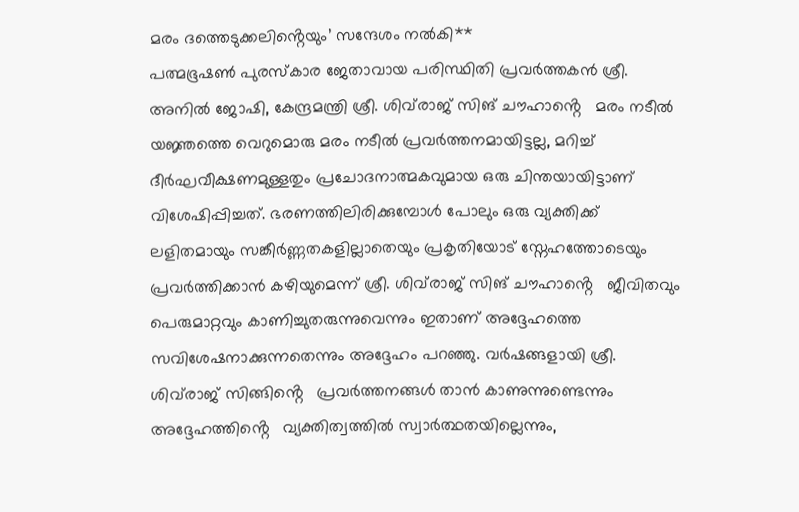മരം ദത്തെടുക്കലിൻ്റെയും’ സന്ദേശം നൽകി**
പത്മഭൂഷൺ പുരസ്കാര ജേതാവായ പരിസ്ഥിതി പ്രവർത്തകൻ ശ്രീ. അനിൽ ജോഷി, കേന്ദ്രമന്ത്രി ശ്രീ. ശിവ്‌രാജ് സിങ് ചൗഹാൻ്റെ   മരം നടീൽ യജ്ഞത്തെ വെറുമൊരു മരം നടീൽ പ്രവർത്തനമായിട്ടല്ല, മറിച്ച് ദീർഘവീക്ഷണമുള്ളതും പ്രചോദനാത്മകവുമായ ഒരു ചിന്തയായിട്ടാണ് വിശേഷിപ്പിച്ചത്. ഭരണത്തിലിരിക്കുമ്പോൾ പോലും ഒരു വ്യക്തിക്ക് ലളിതമായും സങ്കീർണ്ണതകളില്ലാതെയും പ്രകൃതിയോട് സ്നേഹത്തോടെയും പ്രവർത്തിക്കാൻ കഴിയുമെന്ന് ശ്രീ. ശിവ്‌രാജ് സിങ് ചൗഹാൻ്റെ   ജീവിതവും പെരുമാറ്റവും കാണിച്ചുതരുന്നുവെന്നും ഇതാണ് അദ്ദേഹത്തെ സവിശേഷനാക്കുന്നതെന്നും അദ്ദേഹം പറഞ്ഞു. വർഷങ്ങളായി ശ്രീ. ശിവ്‌രാജ് സിങ്ങിൻ്റെ   പ്രവർത്തനങ്ങൾ താൻ കാണുന്നുണ്ടെന്നും അദ്ദേഹത്തിൻ്റെ   വ്യക്തിത്വത്തിൽ സ്വാർത്ഥതയില്ലെന്നും,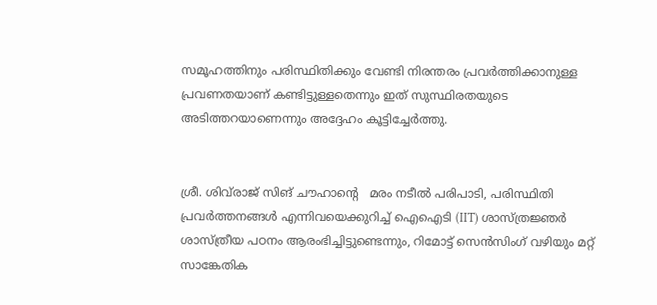സമൂഹത്തിനും പരിസ്ഥിതിക്കും വേണ്ടി നിരന്തരം പ്രവർത്തിക്കാനുള്ള പ്രവണതയാണ് കണ്ടിട്ടുള്ളതെന്നും ഇത് സുസ്ഥിരതയുടെ അടിത്തറയാണെന്നും അദ്ദേഹം കൂട്ടിച്ചേർത്തു.


ശ്രീ. ശിവ്‌രാജ് സിങ് ചൗഹാൻ്റെ   മരം നടീൽ പരിപാടി, പരിസ്ഥിതി പ്രവർത്തനങ്ങൾ എന്നിവയെക്കുറിച്ച് ഐഐടി (IIT) ശാസ്ത്രജ്ഞർ ശാസ്ത്രീയ പഠനം ആരംഭിച്ചിട്ടുണ്ടെന്നും, റിമോട്ട് സെൻസിംഗ് വഴിയും മറ്റ് സാങ്കേതിക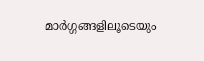മാർഗ്ഗങ്ങളിലൂടെയും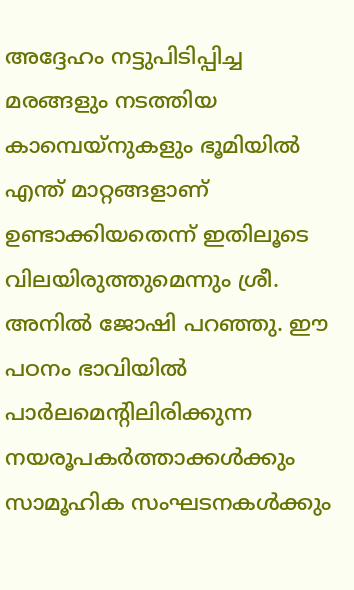അദ്ദേഹം നട്ടുപിടിപ്പിച്ച മരങ്ങളും നടത്തിയ കാമ്പെയ്‌നുകളും ഭൂമിയിൽ എന്ത് മാറ്റങ്ങളാണ് ഉണ്ടാക്കിയതെന്ന് ഇതിലൂടെ വിലയിരുത്തുമെന്നും ശ്രീ. അനിൽ ജോഷി പറഞ്ഞു. ഈ പഠനം ഭാവിയിൽ പാർലമെൻ്റിലിരിക്കുന്ന നയരൂപകർത്താക്കൾക്കും സാമൂഹിക സംഘടനകൾക്കും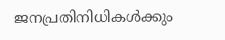ജനപ്രതിനിധികൾക്കും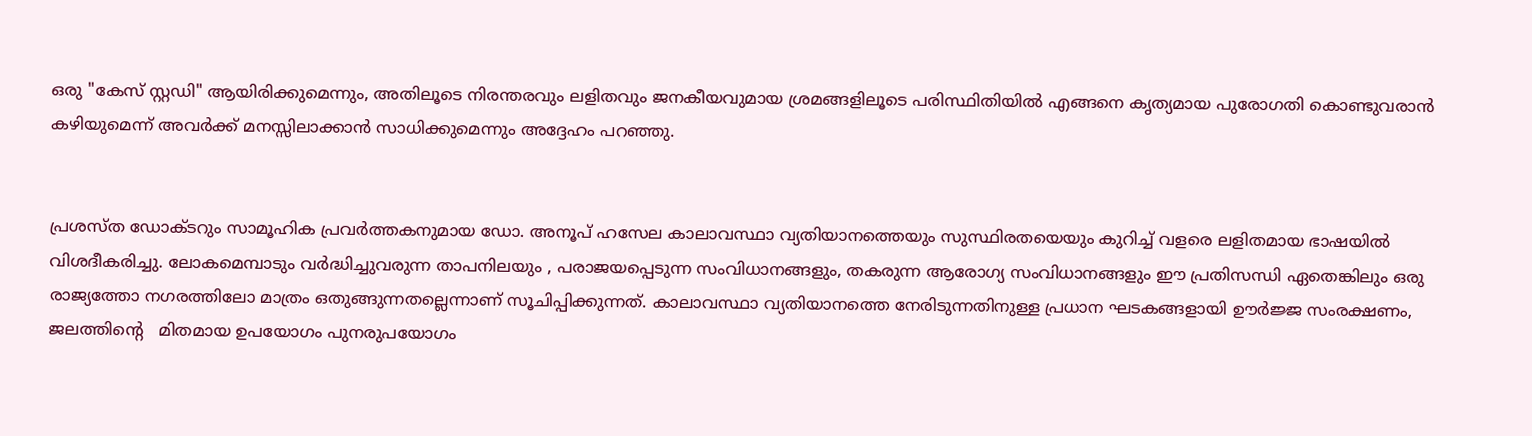ഒരു "കേസ് സ്റ്റഡി" ആയിരിക്കുമെന്നും, അതിലൂടെ നിരന്തരവും ലളിതവും ജനകീയവുമായ ശ്രമങ്ങളിലൂടെ പരിസ്ഥിതിയിൽ എങ്ങനെ കൃത്യമായ പുരോഗതി കൊണ്ടുവരാൻ കഴിയുമെന്ന് അവർക്ക് മനസ്സിലാക്കാൻ സാധിക്കുമെന്നും അദ്ദേഹം പറഞ്ഞു.


പ്രശസ്ത ഡോക്ടറും സാമൂഹിക പ്രവർത്തകനുമായ ഡോ. അനൂപ് ഹസേല കാലാവസ്ഥാ വ്യതിയാനത്തെയും സുസ്ഥിരതയെയും കുറിച്ച് വളരെ ലളിതമായ ഭാഷയിൽ വിശദീകരിച്ചു. ലോകമെമ്പാടും വർദ്ധിച്ചുവരുന്ന താപനിലയും , പരാജയപ്പെടുന്ന സംവിധാനങ്ങളും, തകരുന്ന ആരോഗ്യ സംവിധാനങ്ങളും ഈ പ്രതിസന്ധി ഏതെങ്കിലും ഒരു രാജ്യത്തോ നഗരത്തിലോ മാത്രം ഒതുങ്ങുന്നതല്ലെന്നാണ് സൂചിപ്പിക്കുന്നത്. കാലാവസ്ഥാ വ്യതിയാനത്തെ നേരിടുന്നതിനുള്ള പ്രധാന ഘടകങ്ങളായി ഊർജ്ജ സംരക്ഷണം, ജലത്തിൻ്റെ   മിതമായ ഉപയോഗം പുനരുപയോഗം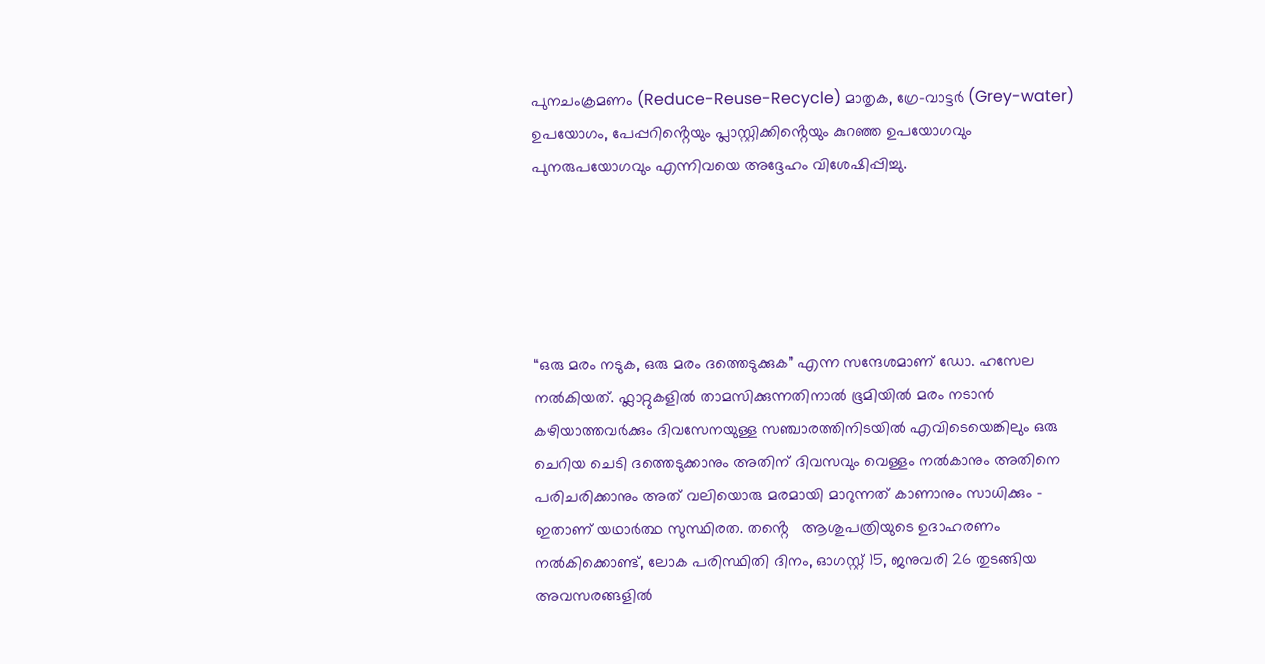പുനചംക്രമണം (Reduce-Reuse-Recycle) മാതൃക, ഗ്രേ-വാട്ടർ (Grey-water) ഉപയോഗം, പേപ്പറിൻ്റെയും പ്ലാസ്റ്റിക്കിൻ്റെയും കുറഞ്ഞ ഉപയോഗവും പുനരുപയോഗവും എന്നിവയെ അദ്ദേഹം വിശേഷിപ്പിച്ചു.





“ഒരു മരം നടുക, ഒരു മരം ദത്തെടുക്കുക” എന്ന സന്ദേശമാണ് ഡോ. ഹസേല നൽകിയത്. ഫ്ലാറ്റുകളിൽ താമസിക്കുന്നതിനാൽ ഭൂമിയിൽ മരം നടാൻ കഴിയാത്തവർക്കും ദിവസേനയുള്ള സഞ്ചാരത്തിനിടയിൽ എവിടെയെങ്കിലും ഒരു ചെറിയ ചെടി ദത്തെടുക്കാനും അതിന് ദിവസവും വെള്ളം നൽകാനും അതിനെ പരിചരിക്കാനും അത് വലിയൊരു മരമായി മാറുന്നത് കാണാനും സാധിക്കും – ഇതാണ് യഥാർത്ഥ സുസ്ഥിരത. തൻ്റെ   ആശുപത്രിയുടെ ഉദാഹരണം നൽകിക്കൊണ്ട്, ലോക പരിസ്ഥിതി ദിനം, ഓഗസ്റ്റ് 15, ജനുവരി 26 തുടങ്ങിയ അവസരങ്ങളിൽ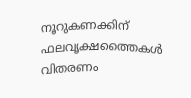നൂറുകണക്കിന് ഫലവൃക്ഷത്തൈകൾ വിതരണം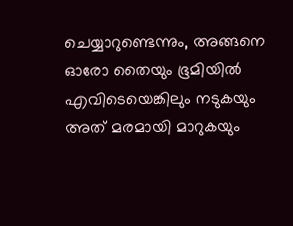ചെയ്യാറുണ്ടെന്നും, അങ്ങനെ ഓരോ തൈയും ഭൂമിയിൽ എവിടെയെങ്കിലും നടുകയും അത് മരമായി മാറുകയും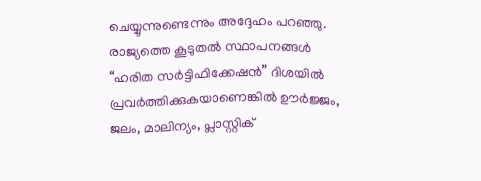ചെയ്യുന്നുണ്ടെന്നും അദ്ദേഹം പറഞ്ഞു. രാജ്യത്തെ കൂടുതൽ സ്ഥാപനങ്ങൾ “ഹരിത സർട്ടിഫിക്കേഷൻ” ദിശയിൽ പ്രവർത്തിക്കുകയാണെങ്കിൽ ഊർജ്ജം, ജലം, മാലിന്യം, പ്ലാസ്റ്റിക്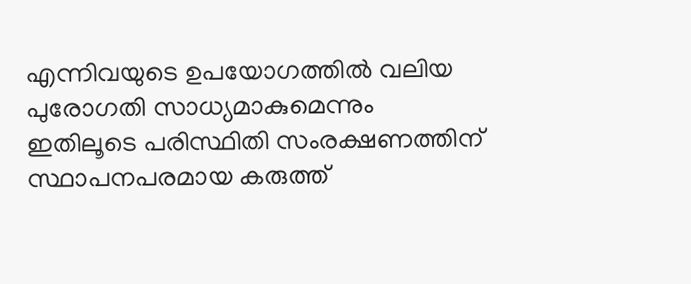എന്നിവയുടെ ഉപയോഗത്തിൽ വലിയ പുരോഗതി സാധ്യമാകുമെന്നും ഇതിലൂടെ പരിസ്ഥിതി സംരക്ഷണത്തിന് സ്ഥാപനപരമായ കരുത്ത്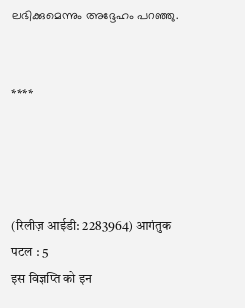ലഭിക്കുമെന്നും അദ്ദേഹം പറഞ്ഞു.


****




(रिलीज़ आईडी: 2283964) आगंतुक पटल : 5
इस विज्ञप्ति को इन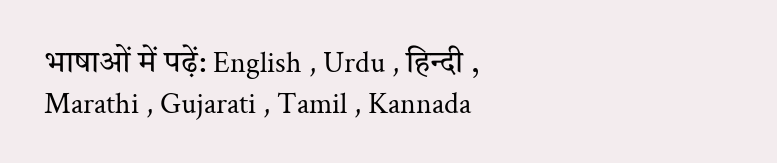भाषाओं में पढ़ें: English , Urdu , हिन्दी , Marathi , Gujarati , Tamil , Kannada